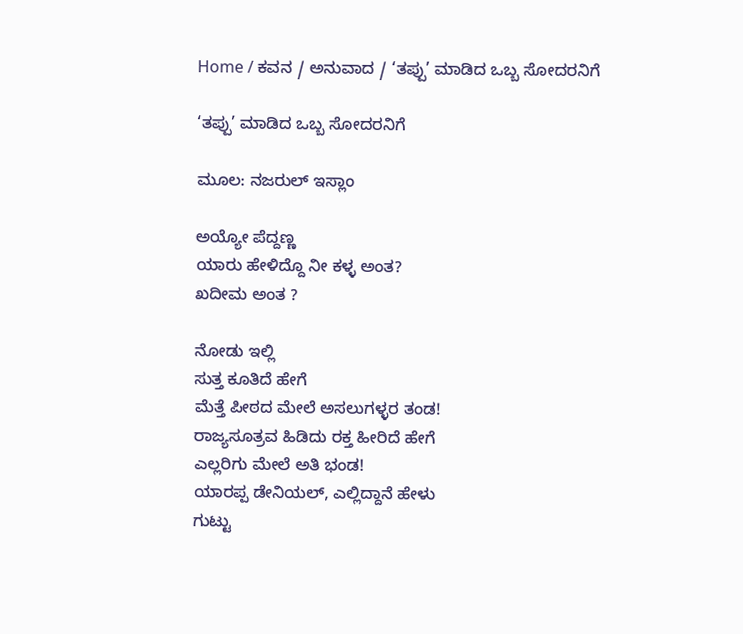Home / ಕವನ / ಅನುವಾದ / ‘ತಪ್ಪು’ ಮಾಡಿದ ಒಬ್ಬ ಸೋದರನಿಗೆ

‘ತಪ್ಪು’ ಮಾಡಿದ ಒಬ್ಬ ಸೋದರನಿಗೆ

ಮೂಲ: ನಜರುಲ್ ಇಸ್ಲಾಂ

ಅಯ್ಯೋ ಪೆದ್ದಣ್ಣ
ಯಾರು ಹೇಳಿದ್ದೊ ನೀ ಕಳ್ಳ ಅಂತ?
ಖದೀಮ ಅಂತ ?

ನೋಡು ಇಲ್ಲಿ
ಸುತ್ತ ಕೂತಿದೆ ಹೇಗೆ
ಮೆತ್ತೆ ಪೀಠದ ಮೇಲೆ ಅಸಲುಗಳ್ಳರ ತಂಡ!
ರಾಜ್ಯಸೂತ್ರವ ಹಿಡಿದು ರಕ್ತ ಹೀರಿದೆ ಹೇಗೆ
ಎಲ್ಲರಿಗು ಮೇಲೆ ಅತಿ ಭಂಡ!
ಯಾರಪ್ಪ ಡೇನಿಯಲ್, ಎಲ್ಲಿದ್ದಾನೆ ಹೇಳು
ಗುಟ್ಟು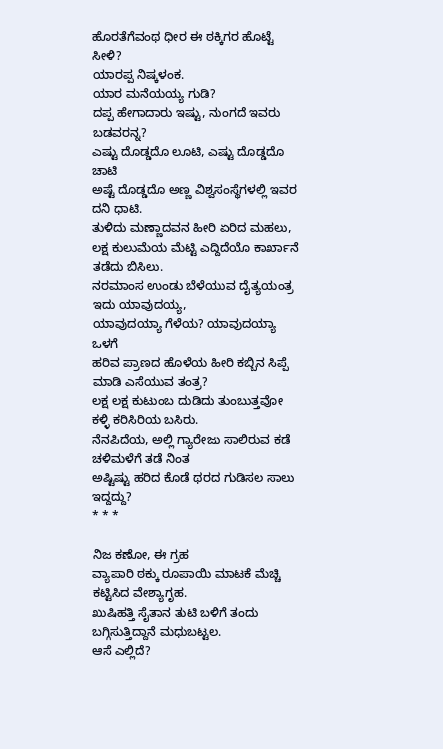ಹೊರತೆಗೆವಂಥ ಧೀರ ಈ ಠಕ್ಕಿಗರ ಹೊಟ್ಟೆ ಸೀಳಿ?
ಯಾರಪ್ಪ ನಿಷ್ಕಳಂಕ.
ಯಾರ ಮನೆಯಯ್ಯ ಗುಡಿ?
ದಪ್ಪ ಹೇಗಾದಾರು ಇಷ್ಟು, ನುಂಗದೆ ಇವರು ಬಡವರನ್ನ?
ಎಷ್ಟು ದೊಡ್ಡದೊ ಲೂಟಿ, ಎಷ್ಟು ದೊಡ್ಡದೊ ಚಾಟಿ
ಅಷ್ಟೆ ದೊಡ್ಡದೊ ಅಣ್ಣ ವಿಶ್ವಸಂಸ್ಥೆಗಳಲ್ಲಿ ಇವರ ದನಿ ಧಾಟಿ.
ತುಳಿದು ಮಣ್ಣಾದವನ ಹೀರಿ ಏರಿದ ಮಹಲು,
ಲಕ್ಷ ಕುಲುಮೆಯ ಮೆಟ್ಟಿ ಎದ್ದಿದೆಯೊ ಕಾರ್ಖಾನೆ ತಡೆದು ಬಿಸಿಲು.
ನರಮಾಂಸ ಉಂಡು ಬೆಳೆಯುವ ದೈತ್ಯಯಂತ್ರ ಇದು ಯಾವುದಯ್ಯ,
ಯಾವುದಯ್ಯಾ ಗೆಳೆಯ? ಯಾವುದಯ್ಯಾ ಒಳಗೆ
ಹರಿವ ಪ್ರಾಣದ ಹೊಳೆಯ ಹೀರಿ ಕಬ್ಬಿನ ಸಿಪ್ಪೆ
ಮಾಡಿ ಎಸೆಯುವ ತಂತ್ರ?
ಲಕ್ಷ ಲಕ್ಷ ಕುಟುಂಬ ದುಡಿದು ತುಂಬುತ್ತವೋ
ಕಳ್ಳಿ ಕರಿಸಿರಿಯ ಬಸಿರು.
ನೆನಪಿದೆಯ, ಅಲ್ಲಿ ಗ್ಯಾರೇಜು ಸಾಲಿರುವ ಕಡೆ
ಚಳಿಮಳೆಗೆ ತಡೆ ನಿಂತ
ಅಷ್ಟಿಷ್ಟು ಹರಿದ ಕೊಡೆ ಥರದ ಗುಡಿಸಲ ಸಾಲು ಇದ್ದದ್ದು?
* * *

ನಿಜ ಕಣೋ, ಈ ಗ್ರಹ
ವ್ಯಾಪಾರಿ ಠಕ್ಕು ರೂಪಾಯಿ ಮಾಟಕೆ ಮೆಚ್ಚಿ
ಕಟ್ಟಿಸಿದ ವೇಶ್ಯಾಗೃಹ.
ಖುಷಿಹತ್ತಿ ಸೈತಾನ ತುಟಿ ಬಳಿಗೆ ತಂದು
ಬಗ್ಗಿಸುತ್ತಿದ್ದಾನೆ ಮಧುಬಟ್ಟಲ.
ಆಸೆ ಎಲ್ಲಿದೆ?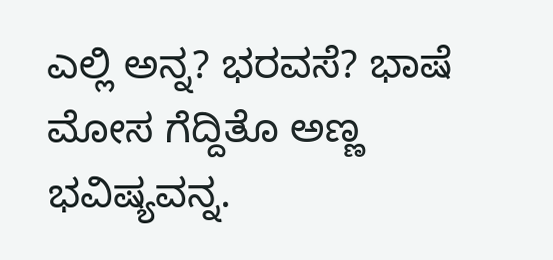ಎಲ್ಲಿ ಅನ್ನ? ಭರವಸೆ? ಭಾಷೆ
ಮೋಸ ಗೆದ್ದಿತೊ ಅಣ್ಣ ಭವಿಷ್ಯವನ್ನ.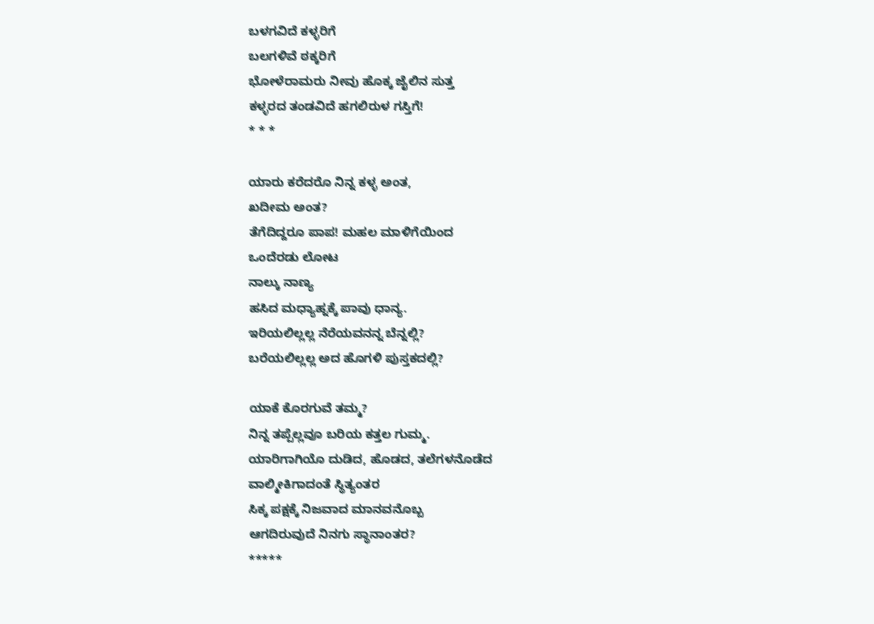ಬಳಗವಿದೆ ಕಳ್ಳರಿಗೆ
ಬಲಗಳಿವೆ ಠಕ್ಕರಿಗೆ
ಭೋಳೆರಾಮರು ನೀವು ಹೊಕ್ಕ ಜೈಲಿನ ಸುತ್ತ
ಕಳ್ಳರದ ತಂಡವಿದೆ ಹಗಲಿರುಳ ಗಸ್ತಿಗೆ!
* * *

ಯಾರು ಕರೆದರೊ ನಿನ್ನ ಕಳ್ಳ ಅಂತ,
ಖದೀಮ ಅಂತ?
ತೆಗೆದಿದ್ದರೂ ಪಾಪ! ಮಹಲ ಮಾಳಿಗೆಯಿಂದ
ಒಂದೆರಡು ಲೋಟ
ನಾಲ್ಕು ನಾಣ್ಯ
ಹಸಿದ ಮಧ್ಯಾಹ್ನಕ್ಕೆ ಪಾವು ಧಾನ್ಯ.
ಇರಿಯಲಿಲ್ಲಲ್ಲ ನೆರೆಯವನನ್ನ ಬೆನ್ನಲ್ಲಿ?
ಬರೆಯಲಿಲ್ಲಲ್ಲ ಅದ ಹೊಗಳಿ ಪುಸ್ತಕದಲ್ಲಿ?

ಯಾಕೆ ಕೊರಗುವೆ ತಮ್ಮ?
ನಿನ್ನ ತಪ್ಪೆಲ್ಲವೂ ಬರಿಯ ಕತ್ತಲ ಗುಮ್ಮ.
ಯಾರಿಗಾಗಿಯೊ ದುಡಿದ, ಹೊಡದ, ತಲೆಗಳನೊಡೆದ
ವಾಲ್ಮೀಕಿಗಾದಂತೆ ಸ್ಥಿತ್ಯಂತರ
ಸಿಕ್ಕ ಪಕ್ಷಕ್ಕೆ ನಿಜವಾದ ಮಾನವನೊಬ್ಬ
ಆಗದಿರುವುದೆ ನಿನಗು ಸ್ಥಾನಾಂತರ?
*****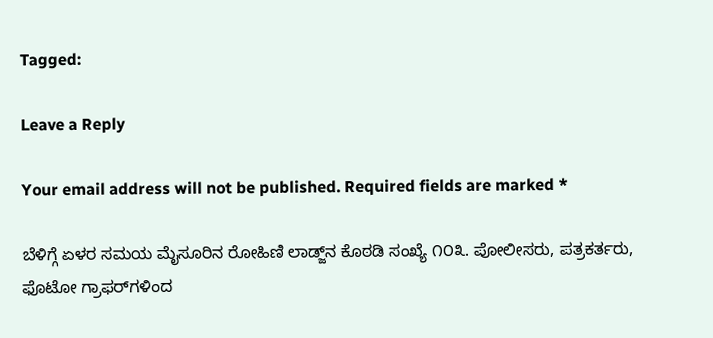Tagged:

Leave a Reply

Your email address will not be published. Required fields are marked *

ಬೆಳಿಗ್ಗೆ ಏಳರ ಸಮಯ ಮೈಸೂರಿನ ರೋಹಿಣಿ ಲಾಡ್ಜ್‌ನ ಕೊಠಡಿ ಸಂಖ್ಯೆ ೧೦೩. ಪೋಲೀಸರು, ಪತ್ರಕರ್ತರು, ಫೊಟೋ ಗ್ರಾಫರ್‌ಗಳಿಂದ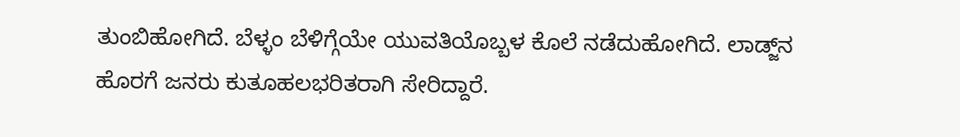ತುಂಬಿಹೋಗಿದೆ. ಬೆಳ್ಳಂ ಬೆಳಿಗ್ಗೆಯೇ ಯುವತಿಯೊಬ್ಬಳ ಕೊಲೆ ನಡೆದುಹೋಗಿದೆ. ಲಾಡ್ಜ್‌ನ ಹೊರಗೆ ಜನರು ಕುತೂಹಲಭರಿತರಾಗಿ ಸೇರಿದ್ದಾರೆ.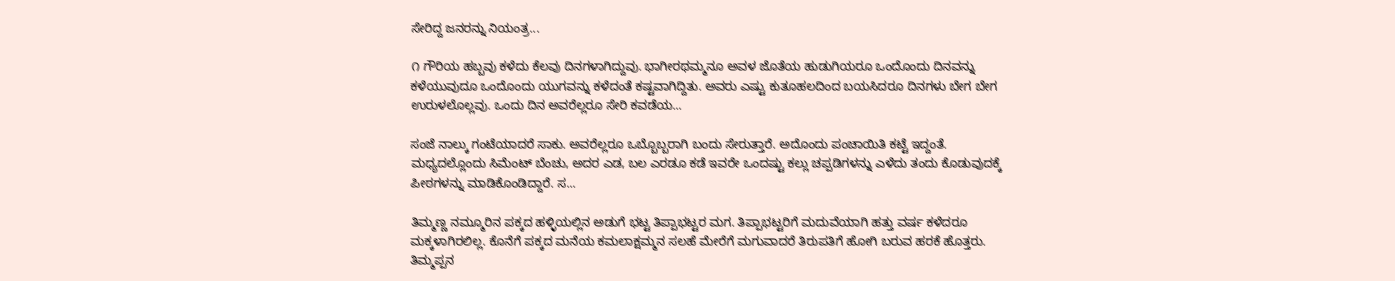ಸೇರಿದ್ದ ಜನರನ್ನು ನಿಯಂತ್ರ...

೧ ಗೌರಿಯ ಹಬ್ಬವು ಕಳೆದು ಕೆಲವು ದಿನಗಳಾಗಿದ್ದುವು. ಭಾಗೀರಥಮ್ಮನೂ ಅವಳ ಜೊತೆಯ ಹುಡುಗಿಯರೂ ಒಂದೊಂದು ದಿನವನ್ನು ಕಳೆಯುವುದೂ ಒಂದೊಂದು ಯುಗವನ್ನು ಕಳೆದಂತೆ ಕಷ್ಟವಾಗಿದ್ದಿತು. ಅವರು ಎಷ್ಟು ಕುತೂಹಲದಿಂದ ಬಯಸಿದರೂ ದಿನಗಳು ಬೇಗ ಬೇಗ ಉರುಳಲೊಲ್ಲವು. ಒಂದು ದಿನ ಅವರೆಲ್ಲರೂ ಸೇರಿ ಕವಡೆಯ...

ಸಂಜೆ ನಾಲ್ಕು ಗಂಟೆಯಾದರೆ ಸಾಕು. ಅವರೆಲ್ಲರೂ ಒಬ್ಬೊಬ್ಬರಾಗಿ ಬಂದು ಸೇರುತ್ತಾರೆ. ಅದೊಂದು ಪಂಚಾಯಿತಿ ಕಟ್ಟೆ ಇದ್ದಂತೆ. ಮಧ್ಯದಲ್ಲೊಂದು ಸಿಮೆಂಟ್ ಬೆಂಚು, ಅದರ ಎಡ, ಬಲ ಎರಡೂ ಕಡೆ ಇವರೇ ಒಂದಷ್ಟು ಕಲ್ಲು ಚಪ್ಪಡಿಗಳನ್ನು ಎಳೆದು ತಂದು ಕೊಡುವುದಕ್ಕೆ ಪೀಠಗಳನ್ನು ಮಾಡಿಕೊಂಡಿದ್ದಾರೆ. ಸ...

ತಿಮ್ಮಣ್ಣ ನಮ್ಮೂರಿನ ಪಕ್ಕದ ಹಳ್ಳಿಯಲ್ಲಿನ ಅಡುಗೆ ಭಟ್ಟ ತಿಪ್ಪಾಭಟ್ಟರ ಮಗ. ತಿಪ್ಪಾಭಟ್ಟರಿಗೆ ಮದುವೆಯಾಗಿ ಹತ್ತು ವರ್ಷ ಕಳೆದರೂ ಮಕ್ಕಳಾಗಿರಲಿಲ್ಲ. ಕೊನೆಗೆ ಪಕ್ಕದ ಮನೆಯ ಕಮಲಾಕ್ಷಮ್ಮನ ಸಲಹೆ ಮೇರೆಗೆ ಮಗುವಾದರೆ ತಿರುಪತಿಗೆ ಹೋಗಿ ಬರುವ ಹರಕೆ ಹೊತ್ತರು. ತಿಮ್ಮಪ್ಪನ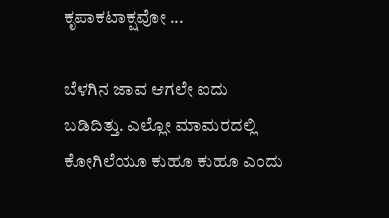ಕೃಪಾಕಟಾಕ್ಷವೋ ...

ಬೆಳಗಿನ ಜಾವ ಆಗಲೇ ಐದು ಬಡಿದಿತ್ತು. ಎಲ್ಲೋ ಮಾಮರದಲ್ಲಿ ಕೋಗಿಲೆಯೂ ಕುಹೂ ಕುಹೂ ಎಂದು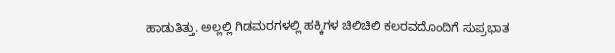ಹಾಡುತಿತ್ತು. ಅಲ್ಲಲ್ಲಿ ಗಿಡಮರಗಳಲ್ಲಿ ಹಕ್ಕಿಗಳ ಚಿಲಿಚಿಲಿ ಕಲರವದೊಂದಿಗೆ ಸುಪ್ರಭಾತ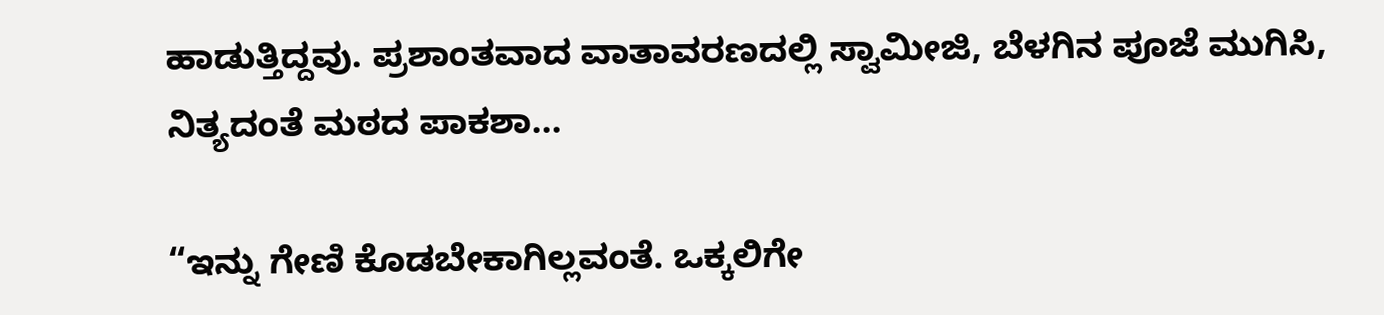ಹಾಡುತ್ತಿದ್ದವು. ಪ್ರಶಾಂತವಾದ ವಾತಾವರಣದಲ್ಲಿ ಸ್ವಾಮೀಜಿ, ಬೆಳಗಿನ ಪೂಜೆ ಮುಗಿಸಿ, ನಿತ್ಯದಂತೆ ಮಠದ ಪಾಕಶಾ...

“ಇನ್ನು ಗೇಣಿ ಕೊಡಬೇಕಾಗಿಲ್ಲವಂತೆ. ಒಕ್ಕಲಿಗೇ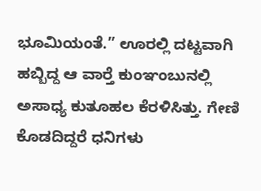ಭೂಮಿಯಂತೆ.” ಊರಲ್ಲಿ ದಟ್ಟವಾಗಿ ಹಬ್ಬಿದ್ದ ಆ ವಾರ್‍ತೆ ಕುಂಞಂಬುನಲ್ಲಿ ಅಸಾಧ್ಯ ಕುತೂಹಲ ಕೆರಳಿಸಿತ್ತು. ಗೇಣಿ ಕೊಡದಿದ್ದರೆ ಧನಿಗಳು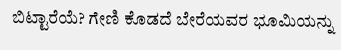ಬಿಟ್ಟಾರೆಯೆ? ಗೇಣಿ ಕೊಡದೆ ಬೇರೆಯವರ ಭೂಮಿಯನ್ನು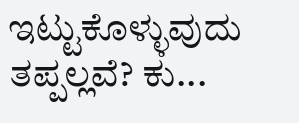ಇಟ್ಟುಕೊಳ್ಳುವುದು ತಪ್ಪಲ್ಲವೆ? ಕು...